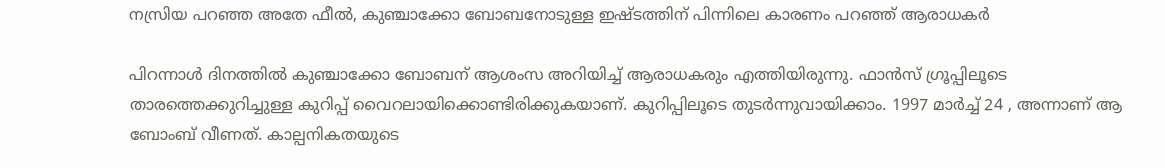നസ്രിയ പറഞ്ഞ അതേ ഫീല്‍, കുഞ്ചാക്കോ ബോബനോടുള്ള ഇഷ്ടത്തിന് പിന്നിലെ കാരണം പറഞ്ഞ് ആരാധകര്‍

പിറന്നാള്‍ ദിനത്തില്‍ കുഞ്ചാക്കോ ബോബന് ആശംസ അറിയിച്ച് ആരാധകരും എത്തിയിരുന്നു. ഫാന്‍സ് ഗ്രൂപ്പിലൂടെ താരത്തെക്കുറിച്ചുള്ള കുറിപ്പ് വൈറലായിക്കൊണ്ടിരിക്കുകയാണ്. കുറിപ്പിലൂടെ തുടര്‍ന്നുവായിക്കാം. 1997 മാർച്ച്‌ 24 , അന്നാണ് ആ ബോംബ് വീണത്. കാല്പനികതയുടെ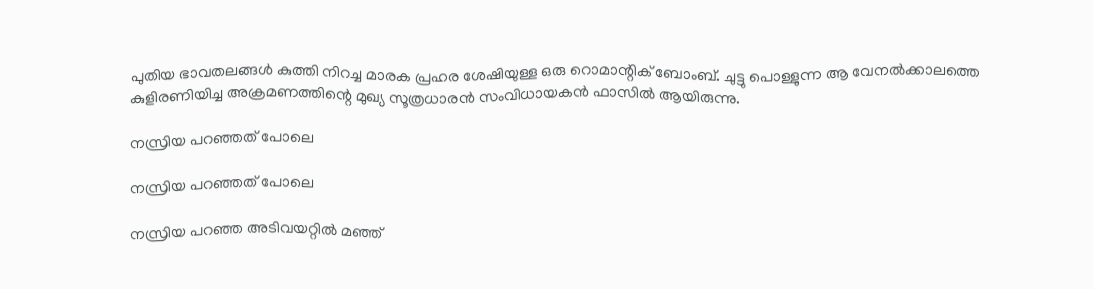പുതിയ ഭാവതലങ്ങൾ കുത്തി നിറച്ച മാരക പ്രഹര ശേഷിയുള്ള ഒരു റൊമാന്റിക് ബോംബ്. ചുട്ടു പൊള്ളുന്ന ആ വേനൽക്കാലത്തെ കുളിരണിയിച്ച അക്രമണത്തിന്റെ മുഖ്യ സൂത്രധാരൻ സംവിധായകൻ ഫാസിൽ ആയിരുന്നു.

നസ്രിയ പറഞ്ഞത് പോലെ

നസ്രിയ പറഞ്ഞത് പോലെ

നസ്രിയ പറഞ്ഞ അടിവയറ്റിൽ മഞ്ഞ്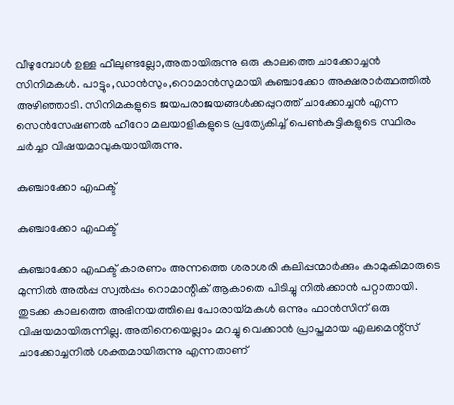വീഴുമ്പോൾ ഉള്ള ഫീലുണ്ടല്ലോ,അതായിരുന്നു ഒരു കാലത്തെ ചാക്കോച്ചൻ സിനിമകൾ. പാട്ടും,ഡാൻസും,റൊമാൻസുമായി കുഞ്ചാക്കോ അക്ഷരാർത്ഥത്തിൽ അഴിഞ്ഞാടി. സിനിമകളുടെ ജയപരാജയങ്ങൾക്കപ്പുറത്ത് ചാക്കോച്ചൻ എന്ന സെൻസേഷണൽ ഹീറോ മലയാളികളുടെ പ്രത്യേകിച്ച് പെൺകുട്ടികളുടെ സ്ഥിരം ചർച്ചാ വിഷയമാവുകയായിരുന്നു.

കുഞ്ചാക്കോ എഫക്ട്

കുഞ്ചാക്കോ എഫക്ട്

കുഞ്ചാക്കോ എഫക്ട് കാരണം അന്നത്തെ ശരാശരി കലിപ്പന്മാർക്കും കാമുകിമാരുടെ മുന്നിൽ അൽപ്പ സ്വൽപ്പം റൊമാന്റിക് ആകാതെ പിടിച്ചു നിൽക്കാൻ പറ്റാതായി. തുടക്ക കാലത്തെ അഭിനയത്തിലെ പോരായ്മകൾ ഒന്നും ഫാൻസിന് ഒരു വിഷയമായിരുന്നില്ല. അതിനെയെല്ലാം മറച്ചു വെക്കാൻ പ്രാപ്തമായ എലമെന്റ്സ് ചാക്കോച്ചനിൽ ശക്തമായിരുന്നു എന്നതാണ്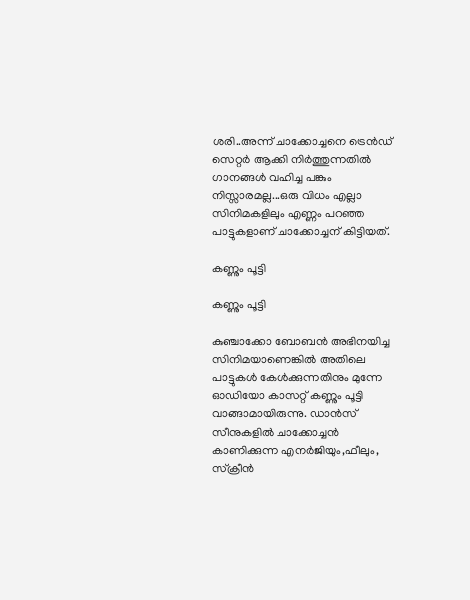ശരി..അന്ന് ചാക്കോച്ചനെ ട്രെൻഡ് സെറ്റർ ആക്കി നിർത്തുന്നതിൽ ഗാനങ്ങൾ വഹിച്ച പങ്കും നിസ്സാരമല്ല...ഒരു വിധം എല്ലാ സിനിമകളിലും എണ്ണം പറഞ്ഞ പാട്ടുകളാണ് ചാക്കോച്ചന് കിട്ടിയത്.

കണ്ണും പൂട്ടി

കണ്ണും പൂട്ടി

കുഞ്ചാക്കോ ബോബൻ അഭിനയിച്ച സിനിമയാണെങ്കിൽ അതിലെ പാട്ടുകൾ കേൾക്കുന്നതിനും മുന്നേ ഓഡിയോ കാസറ്റ് കണ്ണും പൂട്ടി വാങ്ങാമായിരുന്നു. ഡാൻസ് സീനുകളിൽ ചാക്കോച്ചൻ കാണിക്കുന്ന എനർജിയും,ഫീലും, സ്ക്രീൻ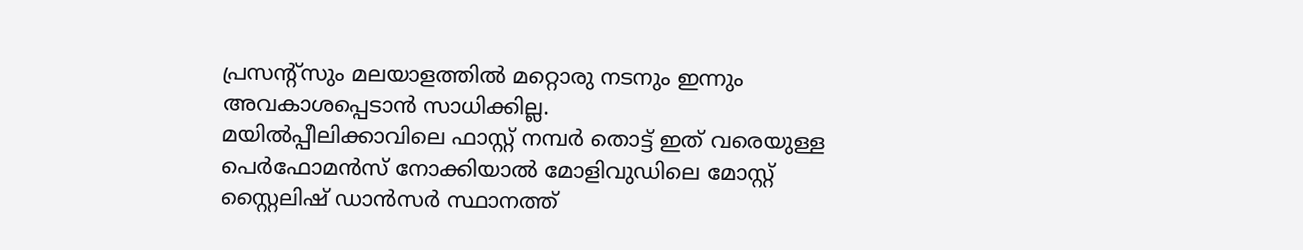പ്രസന്റ്സും മലയാളത്തിൽ മറ്റൊരു നടനും ഇന്നും അവകാശപ്പെടാൻ സാധിക്കില്ല.
മയിൽപ്പീലിക്കാവിലെ ഫാസ്റ്റ് നമ്പർ തൊട്ട് ഇത് വരെയുള്ള പെർഫോമൻസ് നോക്കിയാൽ മോളിവുഡിലെ മോസ്റ്റ് സ്റ്റൈലിഷ് ഡാൻസർ സ്ഥാനത്ത്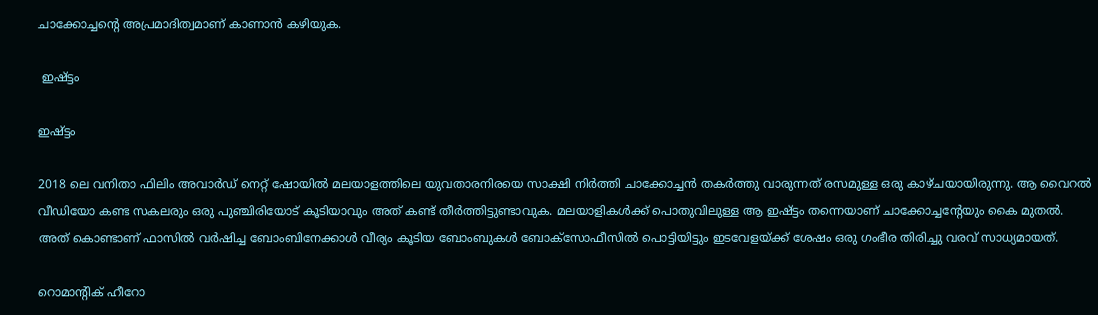ചാക്കോച്ചന്റെ അപ്രമാദിത്വമാണ് കാണാൻ കഴിയുക.

 ഇഷ്ട്ടം

ഇഷ്ട്ടം

2018 ലെ വനിതാ ഫിലിം അവാർഡ് നെറ്റ് ഷോയിൽ മലയാളത്തിലെ യുവതാരനിരയെ സാക്ഷി നിർത്തി ചാക്കോച്ചൻ തകർത്തു വാരുന്നത് രസമുള്ള ഒരു കാഴ്ചയായിരുന്നു. ആ വൈറൽ വീഡിയോ കണ്ട സകലരും ഒരു പുഞ്ചിരിയോട് കൂടിയാവും അത് കണ്ട് തീർത്തിട്ടുണ്ടാവുക. മലയാളികൾക്ക് പൊതുവിലുള്ള ആ ഇഷ്ട്ടം തന്നെയാണ് ചാക്കോച്ചന്റേയും കൈ മുതൽ. അത് കൊണ്ടാണ് ഫാസിൽ വർഷിച്ച ബോംബിനേക്കാൾ വീര്യം കൂടിയ ബോംബുകൾ ബോക്സോഫീസിൽ പൊട്ടിയിട്ടും ഇടവേളയ്ക്ക് ശേഷം ഒരു ഗംഭീര തിരിച്ചു വരവ് സാധ്യമായത്.

റൊമാന്റിക് ഹീറോ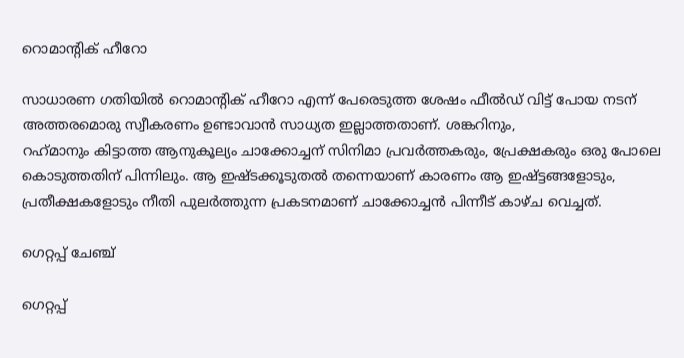റൊമാന്റിക് ഹീറോ

സാധാരണ ഗതിയിൽ റൊമാന്റിക് ഹീറോ എന്ന് പേരെടുത്ത ശേഷം ഫീൽഡ് വിട്ട് പോയ നടന് അത്തരമൊരു സ്വീകരണം ഉണ്ടാവാൻ സാധ്യത ഇല്ലാത്തതാണ്. ശങ്കറിനും,
റഹ്‌മാനും കിട്ടാത്ത ആനുകൂല്യം ചാക്കോച്ചന് സിനിമാ പ്രവർത്തകരും, പ്രേക്ഷകരും ഒരു പോലെ കൊടുത്തതിന് പിന്നിലും. ആ ഇഷ്ടക്കൂടുതൽ തന്നെയാണ് കാരണം ആ ഇഷ്ട്ടങ്ങളോടും, പ്രതീക്ഷകളോടും നീതി പുലർത്തുന്ന പ്രകടനമാണ് ചാക്കോച്ചൻ പിന്നീട് കാഴ്ച വെച്ചത്.

ഗെറ്റപ്പ് ചേഞ്ച്‌

ഗെറ്റപ്പ്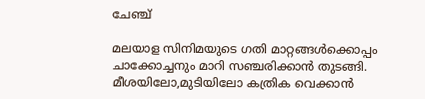ചേഞ്ച്‌

മലയാള സിനിമയുടെ ഗതി മാറ്റങ്ങൾക്കൊപ്പം ചാക്കോച്ചനും മാറി സഞ്ചരിക്കാൻ തുടങ്ങി. മീശയിലോ,മുടിയിലോ കത്രിക വെക്കാൻ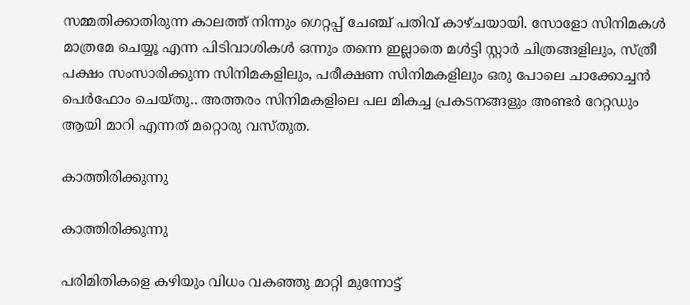സമ്മതിക്കാതിരുന്ന കാലത്ത് നിന്നും ഗെറ്റപ്പ് ചേഞ്ച്‌ പതിവ് കാഴ്ചയായി. സോളോ സിനിമകൾ മാത്രമേ ചെയ്യൂ എന്ന പിടിവാശികൾ ഒന്നും തന്നെ ഇല്ലാതെ മൾട്ടി സ്റ്റാർ ചിത്രങ്ങളിലും, സ്ത്രീ പക്ഷം സംസാരിക്കുന്ന സിനിമകളിലും, പരീക്ഷണ സിനിമകളിലും ഒരു പോലെ ചാക്കോച്ചൻ പെർഫോം ചെയ്തു.. അത്തരം സിനിമകളിലെ പല മികച്ച പ്രകടനങ്ങളും അണ്ടർ റേറ്റഡും ആയി മാറി എന്നത് മറ്റൊരു വസ്തുത.

കാത്തിരിക്കുന്നു

കാത്തിരിക്കുന്നു

പരിമിതികളെ കഴിയും വിധം വകഞ്ഞു മാറ്റി മുന്നോട്ട്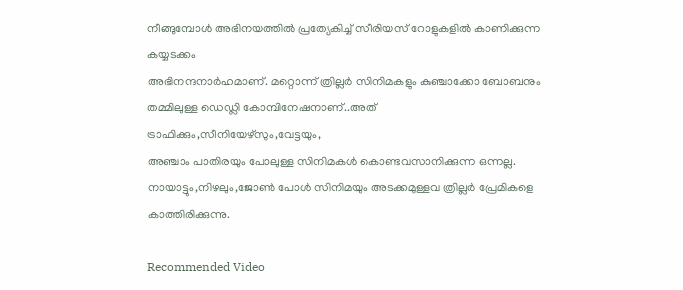നീങ്ങുമ്പോൾ അഭിനയത്തിൽ പ്രത്യേകിച്ച് സീരിയസ് റോളുകളിൽ കാണിക്കുന്ന കയ്യടക്കം
അഭിനന്ദനാർഹമാണ്. മറ്റൊന്ന് ത്രില്ലർ സിനിമകളും കുഞ്ചാക്കോ ബോബനും തമ്മിലുള്ള ഡെഡ്ലി കോമ്പിനേഷനാണ്..അത് ട്രാഫിക്കും,സീനിയേഴ്‌സും,വേട്ടയും,
അഞ്ചാം പാതിരയും പോലുള്ള സിനിമകൾ കൊണ്ടവസാനിക്കുന്ന ഒന്നല്ല. നായാട്ടും,നിഴലും,ജോൺ പോൾ സിനിമയും അടക്കമുള്ളവ ത്രില്ലർ പ്രേമികളെ കാത്തിരിക്കുന്നു.

Recommended Video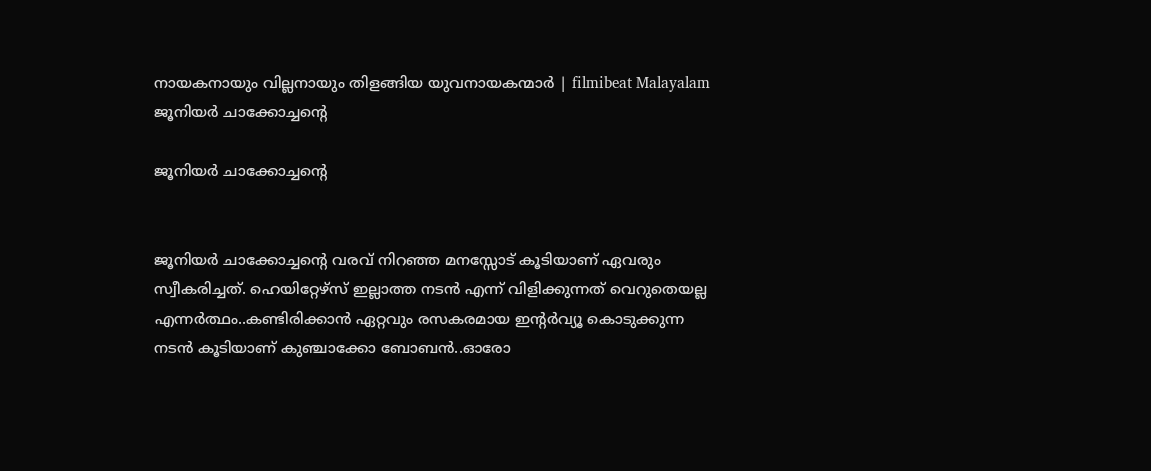നായകനായും വില്ലനായും തിളങ്ങിയ യുവനായകന്മാർ | filmibeat Malayalam
ജൂനിയർ ചാക്കോച്ചന്റെ

ജൂനിയർ ചാക്കോച്ചന്റെ


ജൂനിയർ ചാക്കോച്ചന്റെ വരവ് നിറഞ്ഞ മനസ്സോട് കൂടിയാണ് ഏവരും സ്വീകരിച്ചത്. ഹെയിറ്റേഴ്‌സ് ഇല്ലാത്ത നടൻ എന്ന് വിളിക്കുന്നത് വെറുതെയല്ല എന്നർത്ഥം..കണ്ടിരിക്കാൻ ഏറ്റവും രസകരമായ ഇന്റർവ്യൂ കൊടുക്കുന്ന നടൻ കൂടിയാണ് കുഞ്ചാക്കോ ബോബൻ..ഓരോ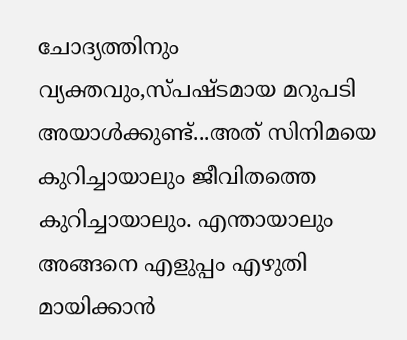ചോദ്യത്തിനും വ്യക്തവും,സ്പഷ്ടമായ മറുപടി അയാൾക്കുണ്ട്...അത് സിനിമയെ കുറിച്ചായാലും ജീവിതത്തെ കുറിച്ചായാലും. എന്തായാലും അങ്ങനെ എളുപ്പം എഴുതി മായിക്കാൻ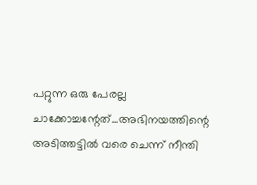പറ്റുന്ന ഒരു പേരല്ല ചാക്കോച്ചന്റേത്...അഭിനയത്തിന്റെ അടിത്തട്ടിൽ വരെ ചെന്ന് നീന്തി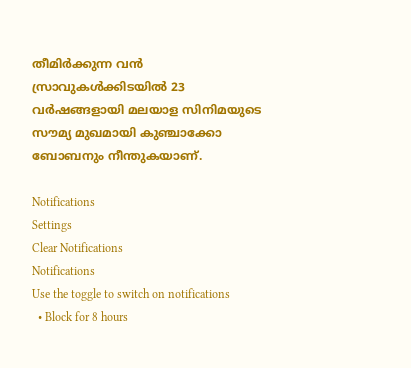തീമിർക്കുന്ന വൻ സ്രാവുകൾക്കിടയിൽ 23 വർഷങ്ങളായി മലയാള സിനിമയുടെ സൗമ്യ മുഖമായി കുഞ്ചാക്കോ ബോബനും നീന്തുകയാണ്.

Notifications
Settings
Clear Notifications
Notifications
Use the toggle to switch on notifications
  • Block for 8 hours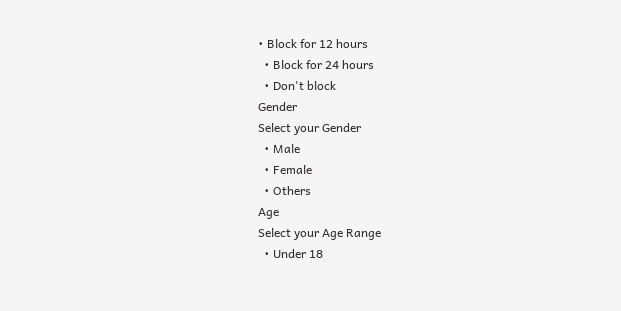• Block for 12 hours
  • Block for 24 hours
  • Don't block
Gender
Select your Gender
  • Male
  • Female
  • Others
Age
Select your Age Range
  • Under 18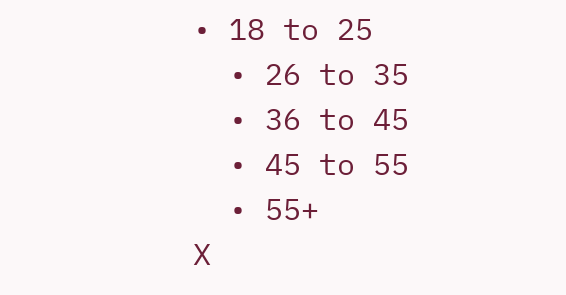• 18 to 25
  • 26 to 35
  • 36 to 45
  • 45 to 55
  • 55+
X